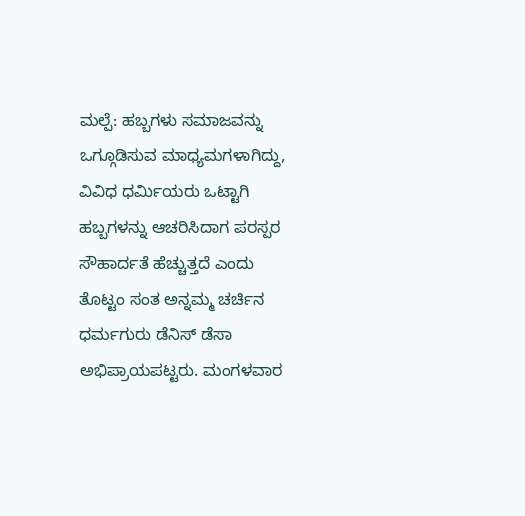ಮಲ್ಪೆ: ಹಬ್ಬಗಳು ಸಮಾಜವನ್ನು ಒಗ್ಗೂಡಿಸುವ ಮಾಧ್ಯಮಗಳಾಗಿದ್ದು, ವಿವಿಧ ಧರ್ಮಿಯರು ಒಟ್ಟಾಗಿ ಹಬ್ಬಗಳನ್ನು ಆಚರಿಸಿದಾಗ ಪರಸ್ಪರ ಸೌಹಾರ್ದತೆ ಹೆಚ್ಚುತ್ತದೆ ಎಂದು ತೊಟ್ಟಂ ಸಂತ ಅನ್ನಮ್ಮ ಚರ್ಚಿನ ಧರ್ಮಗುರು ಡೆನಿಸ್ ಡೆಸಾ ಅಭಿಪ್ರಾಯಪಟ್ಟರು. ಮಂಗಳವಾರ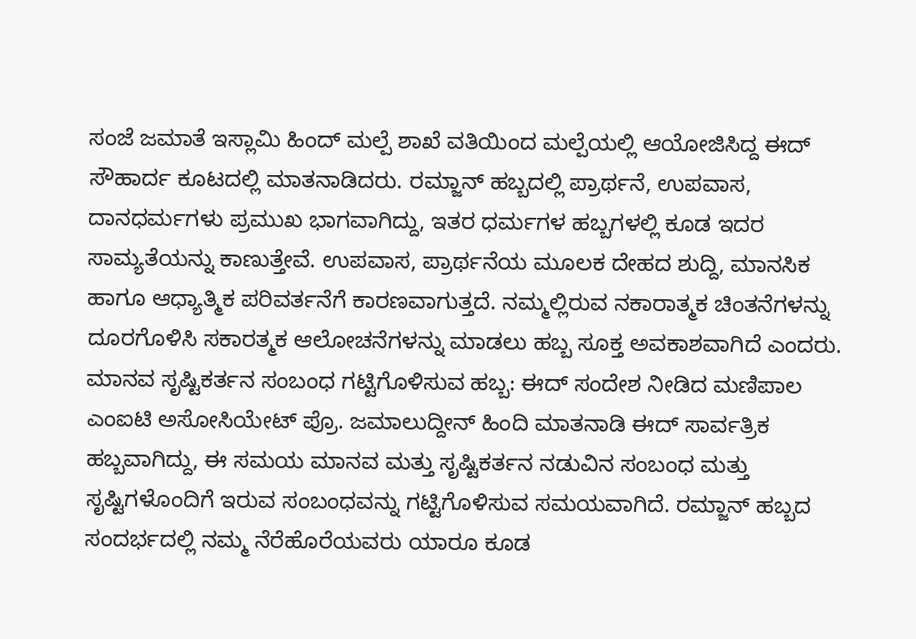ಸಂಜೆ ಜಮಾತೆ ಇಸ್ಲಾಮಿ ಹಿಂದ್ ಮಲ್ಪೆ ಶಾಖೆ ವತಿಯಿಂದ ಮಲ್ಪೆಯಲ್ಲಿ ಆಯೋಜಿಸಿದ್ದ ಈದ್ ಸೌಹಾರ್ದ ಕೂಟದಲ್ಲಿ ಮಾತನಾಡಿದರು. ರಮ್ಜಾನ್ ಹಬ್ಬದಲ್ಲಿ ಪ್ರಾರ್ಥನೆ, ಉಪವಾಸ, ದಾನಧರ್ಮಗಳು ಪ್ರಮುಖ ಭಾಗವಾಗಿದ್ದು, ಇತರ ಧರ್ಮಗಳ ಹಬ್ಬಗಳಲ್ಲಿ ಕೂಡ ಇದರ ಸಾಮ್ಯತೆಯನ್ನು ಕಾಣುತ್ತೇವೆ. ಉಪವಾಸ, ಪ್ರಾರ್ಥನೆಯ ಮೂಲಕ ದೇಹದ ಶುದ್ದಿ, ಮಾನಸಿಕ ಹಾಗೂ ಆಧ್ಯಾತ್ಮಿಕ ಪರಿವರ್ತನೆಗೆ ಕಾರಣವಾಗುತ್ತದೆ. ನಮ್ಮಲ್ಲಿರುವ ನಕಾರಾತ್ಮಕ ಚಿಂತನೆಗಳನ್ನು ದೂರಗೊಳಿಸಿ ಸಕಾರತ್ಮಕ ಆಲೋಚನೆಗಳನ್ನು ಮಾಡಲು ಹಬ್ಬ ಸೂಕ್ತ ಅವಕಾಶವಾಗಿದೆ ಎಂದರು.
ಮಾನವ ಸೃಷ್ಟಿಕರ್ತನ ಸಂಬಂಧ ಗಟ್ಟಿಗೊಳಿಸುವ ಹಬ್ಬ: ಈದ್ ಸಂದೇಶ ನೀಡಿದ ಮಣಿಪಾಲ ಎಂಐಟಿ ಅಸೋಸಿಯೇಟ್ ಪ್ರೊ. ಜಮಾಲುದ್ದೀನ್ ಹಿಂದಿ ಮಾತನಾಡಿ ಈದ್ ಸಾರ್ವತ್ರಿಕ ಹಬ್ಬವಾಗಿದ್ದು, ಈ ಸಮಯ ಮಾನವ ಮತ್ತು ಸೃಷ್ಟಿಕರ್ತನ ನಡುವಿನ ಸಂಬಂಧ ಮತ್ತು ಸೃಷ್ಟಿಗಳೊಂದಿಗೆ ಇರುವ ಸಂಬಂಧವನ್ನು ಗಟ್ಟಿಗೊಳಿಸುವ ಸಮಯವಾಗಿದೆ. ರಮ್ಜಾನ್ ಹಬ್ಬದ ಸಂದರ್ಭದಲ್ಲಿ ನಮ್ಮ ನೆರೆಹೊರೆಯವರು ಯಾರೂ ಕೂಡ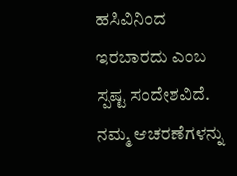ಹಸಿವಿನಿಂದ ಇರಬಾರದು ಎಂಬ ಸ್ಪಷ್ಟ ಸಂದೇಶವಿದೆ. ನಮ್ಮ ಆಚರಣೆಗಳನ್ನು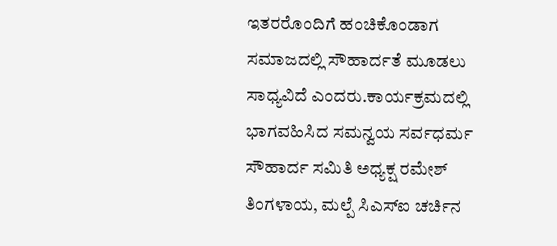ಇತರರೊಂದಿಗೆ ಹಂಚಿಕೊಂಡಾಗ ಸಮಾಜದಲ್ಲಿ ಸೌಹಾರ್ದತೆ ಮೂಡಲು ಸಾಧ್ಯವಿದೆ ಎಂದರು.ಕಾರ್ಯಕ್ರಮದಲ್ಲಿ ಭಾಗವಹಿಸಿದ ಸಮನ್ವಯ ಸರ್ವಧರ್ಮ ಸೌಹಾರ್ದ ಸಮಿತಿ ಅಧ್ಯಕ್ಷ ರಮೇಶ್ ತಿಂಗಳಾಯ, ಮಲ್ಪೆ ಸಿಎಸ್ಐ ಚರ್ಚಿನ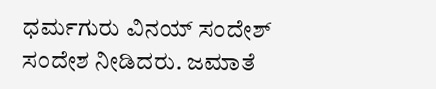ಧರ್ಮಗುರು ವಿನಯ್ ಸಂದೇಶ್ ಸಂದೇಶ ನೀಡಿದರು. ಜಮಾತೆ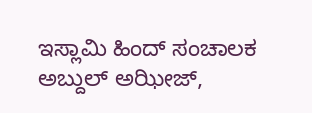ಇಸ್ಲಾಮಿ ಹಿಂದ್ ಸಂಚಾಲಕ ಅಬ್ದುಲ್ ಅಝೀಜ್,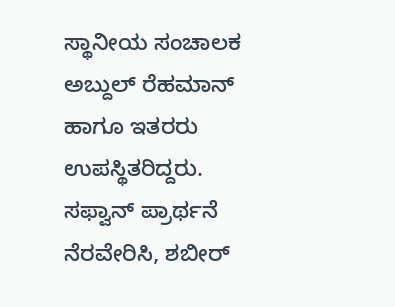ಸ್ಥಾನೀಯ ಸಂಚಾಲಕ ಅಬ್ದುಲ್ ರೆಹಮಾನ್ ಹಾಗೂ ಇತರರು ಉಪಸ್ಥಿತರಿದ್ದರು. ಸಫ್ವಾನ್ ಪ್ರಾರ್ಥನೆ ನೆರವೇರಿಸಿ, ಶಬೀರ್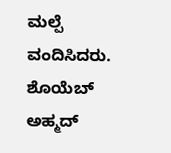ಮಲ್ಪೆ ವಂದಿಸಿದರು. ಶೊಯೆಬ್ ಅಹ್ಮದ್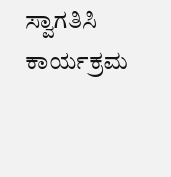ಸ್ವಾಗತಿಸಿ ಕಾರ್ಯಕ್ರಮ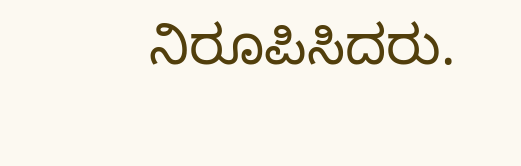ನಿರೂಪಿಸಿದರು.